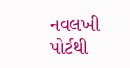નવલખી પોર્ટથી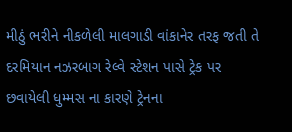મીઠું ભરીને નીકળેલી માલગાડી વાંકાનેર તરફ જતી તે દરમિયાન નઝરબાગ રેલ્વે સ્ટેશન પાસે ટ્રેક પર છવાયેલી ધુમ્મસ ના કારણે ટ્રેનના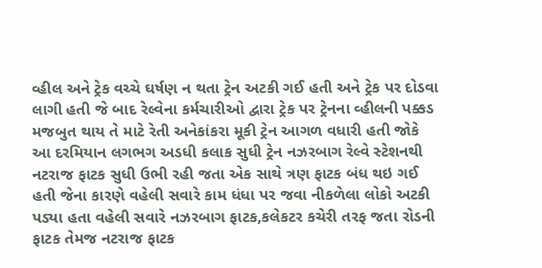વ્હીલ અને ટ્રેક વચ્ચે ઘર્ષણ ન થતા ટ્રેન અટકી ગઈ હતી અને ટ્રેક પર દોડવા લાગી હતી જે બાદ રેલ્વેના કર્મચારીઓ દ્વારા ટ્રેક પર ટ્રેનના વ્હીલની પક્કડ મજબુત થાય તે માટે રેતી અનેકાંકરા મૂકી ટ્રેન આગળ વધારી હતી જોકે આ દરમિયાન લગભગ અડધી કલાક સુધી ટ્રેન નઝરબાગ રેલ્વે સ્ટેશનથી નટરાજ ફાટક સુધી ઉભી રહી જતા એક સાથે ત્રણ ફાટક બંધ થઇ ગઈ હતી જેના કારણે વહેલી સવારે કામ ધંધા પર જવા નીકળેલા લોકો અટકી પડ્યા હતા વહેલી સવારે નઝરબાગ ફાટક,કલેકટર કચેરી તરફ જતા રોડની ફાટક તેમજ નટરાજ ફાટક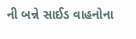ની બન્ને સાઈડ વાહનોના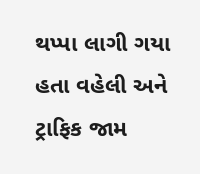થપ્પા લાગી ગયા હતા વહેલી અને ટ્રાફિક જામ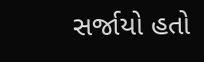સર્જાયો હતો